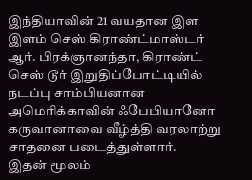இந்தியாவின் 21 வயதான இள இளம் செஸ் கிராண்ட்மாஸ்டர் ஆர். பிரக்ஞானந்தா, கிராண்ட் செஸ் டூர் இறுதிப்போட்டியில் நடப்பு சாம்பியனான அமெரிக்காவின் ஃபேபியானோ கருவானாவை வீழ்த்தி வரலாற்று சாதனை படைத்துள்ளார்.
இதன் மூலம்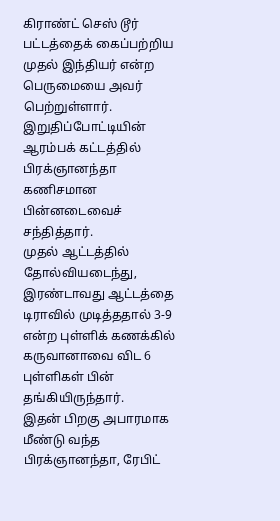கிராண்ட் செஸ் டூர் பட்டத்தைக் கைப்பற்றிய முதல் இந்தியர் என்ற பெருமையை அவர் பெற்றுள்ளார்.
இறுதிப்போட்டியின் ஆரம்பக் கட்டத்தில் பிரக்ஞானந்தா கணிசமான பின்னடைவைச் சந்தித்தார்.
முதல் ஆட்டத்தில் தோல்வியடைந்து, இரண்டாவது ஆட்டத்தை டிராவில் முடித்ததால் 3-9 என்ற புள்ளிக் கணக்கில் கருவானாவை விட 6 புள்ளிகள் பின் தங்கியிருந்தார்.
இதன் பிறகு அபாரமாக மீண்டு வந்த பிரக்ஞானந்தா, ரேபிட்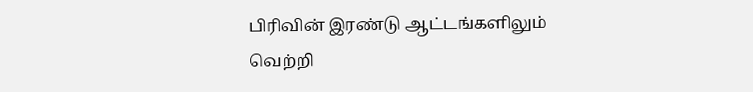பிரிவின் இரண்டு ஆட்டங்களிலும் வெற்றி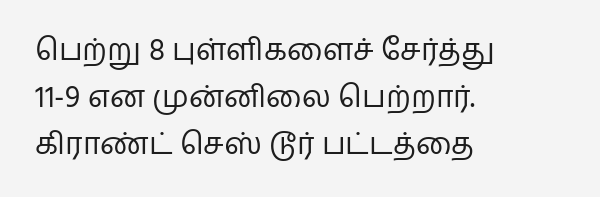பெற்று 8 புள்ளிகளைச் சேர்த்து 11-9 என முன்னிலை பெற்றார்.
கிராண்ட் செஸ் டூர் பட்டத்தை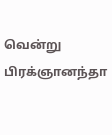வென்று பிரக்ஞானந்தா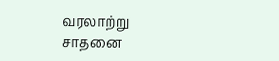வரலாற்று சாதனை